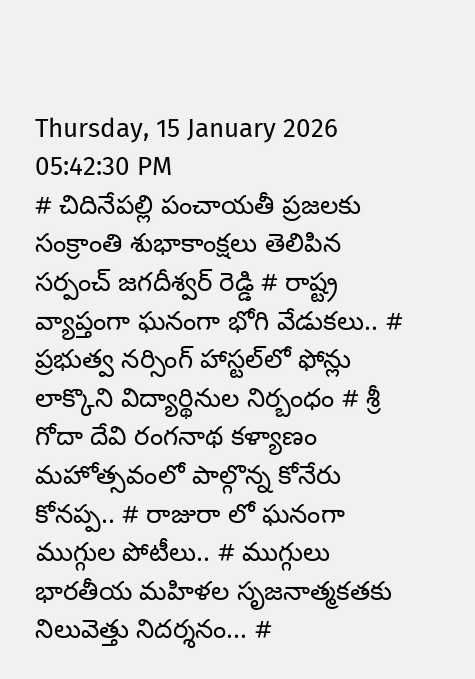Thursday, 15 January 2026 05:42:30 PM
# చిదినేపల్లి పంచాయతీ ప్రజలకు సంక్రాంతి శుభాకాంక్షలు తెలిపిన సర్పంచ్ జగదీశ్వర్ రెడ్డి # రాష్ట్ర వ్యాప్తంగా ఘనంగా భోగి వేడుకలు.. # ప్రభుత్వ నర్సింగ్ హాస్టల్‌లో ఫోన్లు లాక్కొని విద్యార్థినుల నిర్బంధం # శ్రీ గోదా దేవి రంగనాథ కళ్యాణం మహోత్సవంలో పాల్గొన్న కోనేరు కోనప్ప.. # రాజురా లో ఘనంగా ముగ్గుల పోటీలు.. # ముగ్గులు భారతీయ మహిళల సృజనాత్మకతకు నిలువెత్తు నిదర్శనం... #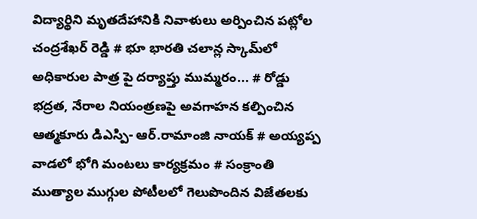విద్యార్థిని మృతదేహానికి నివాళులు అర్పించిన పట్లోల చంద్రశేఖర్ రెడ్డి # భూ భారతి చలాన్ల స్కామ్‌లో అధికారుల పాత్ర పై దర్యాప్తు ముమ్మరం... # రోడ్డు భద్రత, నేరాల నియంత్రణపై అవగాహన కల్పించిన ఆత్మకూరు డిఎస్పి- ఆర్.రామాంజి నాయక్ # అయ్యప్ప వాడలో భోగి మంటలు కార్యక్రమం # సంక్రాంతి ముత్యాల ముగ్గుల పోటీలలో గెలుపొందిన విజేతలకు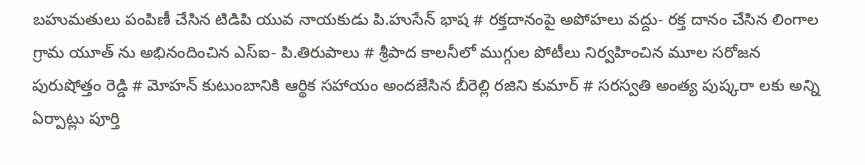బహుమతులు పంపిణీ చేసిన టిడిపి యువ నాయకుడు పి.హుసేన్ భాష # రక్తదానంపై అపోహలు వద్దు- రక్త దానం చేసిన లింగాల గ్రామ యూత్ ను అభినందించిన ఎస్ఐ- పి.తిరుపాలు # శ్రీపాద కాలనీలో ముగ్గుల పోటీలు నిర్వహించిన మూల సరోజన పురుషోత్తం రెడ్డి # మోహన్ కుటుంబానికి ఆర్థిక సహాయం అందజేసిన బీరెల్లి రజిని కుమార్ # సరస్వతి అంత్య పుష్కరా లకు అన్ని ఏర్పాట్లు పూర్తి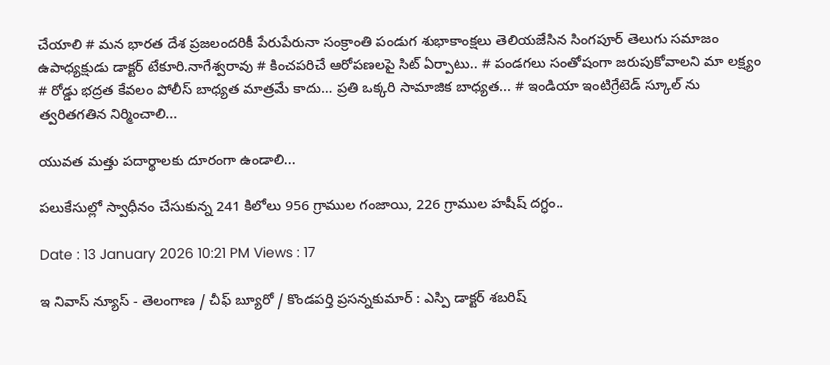చేయాలి # మన భారత దేశ ప్రజలందరికీ పేరుపేరునా సంక్రాంతి పండుగ శుభాకాంక్షలు తెలియజేసిన సింగపూర్ తెలుగు సమాజం ఉపాధ్యక్షుడు డాక్టర్ టేకూరి.నాగేశ్వరావు # కించపరిచే ఆరోపణలపై సిట్ ఏర్పాటు.. # పండగలు సంతోషంగా జరుపుకోవాలని మా లక్ష్యం # రోడ్డు భద్రత కేవలం పోలీస్ బాధ్యత మాత్రమే కాదు… ప్రతి ఒక్కరి సామాజిక బాధ్యత... # ఇండియా ఇంటిగ్రేటెడ్ స్కూల్ ను త్వరితగతిన నిర్మించాలి...

యువత మత్తు పదార్థాలకు దూరంగా ఉండాలి...

పలుకేసుల్లో స్వాధీనం చేసుకున్న 241 కిలోలు 956 గ్రాముల గంజాయి, 226 గ్రాముల హషీష్ దగ్ధం..

Date : 13 January 2026 10:21 PM Views : 17

ఇ నివాస్ న్యూస్ - తెలంగాణ / చీఫ్ బ్యూరో / కొండపర్తి ప్రసన్నకుమార్ : ఎస్పి డాక్టర్ శబరిష్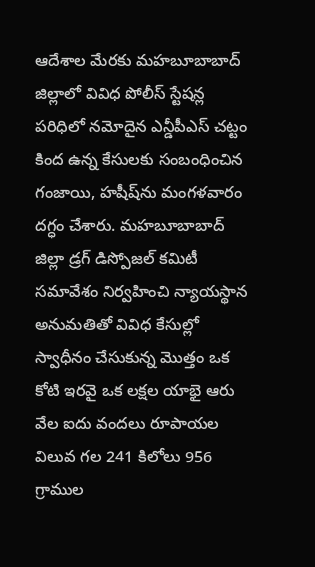ఆదేశాల మేరకు మహబూబాబాద్ జిల్లాలో వివిధ పోలీస్ స్టేషన్ల పరిధిలో నమోదైన ఎన్డీపీఎస్ చట్టం కింద ఉన్న కేసులకు సంబంధించిన గంజాయి, హషీష్‌ను మంగళవారం దగ్ధం చేశారు. మహబూబాబాద్ జిల్లా డ్రగ్ డిస్పోజల్ కమిటీ సమావేశం నిర్వహించి న్యాయస్థాన అనుమతితో వివిధ కేసుల్లో స్వాధీనం చేసుకున్న మొత్తం ఒక కోటి ఇరవై ఒక లక్షల యాభై ఆరు వేల ఐదు వందలు రూపాయల విలువ గల 241 కిలోలు 956 గ్రాముల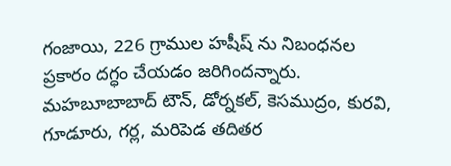గంజాయి, 226 గ్రాముల హషీష్ ను నిబంధనల ప్రకారం దగ్ధం చేయడం జరిగిందన్నారు. మహబూబాబాద్ టౌన్, డోర్నకల్, కెసముద్రం, కురవి, గూడూరు, గర్ల, మరిపెడ తదితర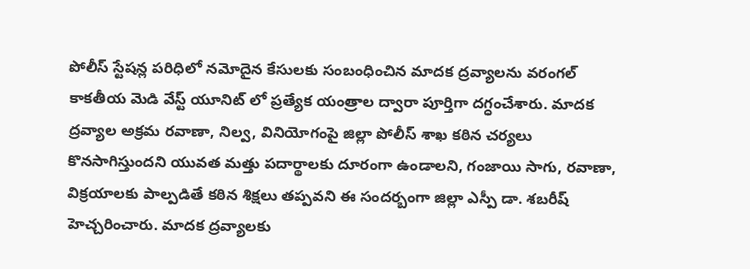పోలీస్ స్టేషన్ల పరిధిలో నమోదైన కేసులకు సంబంధించిన మాదక ద్రవ్యాలను వరంగల్ కాకతీయ మెడి వేస్ట్ యూనిట్ లో ప్రత్యేక యంత్రాల ద్వారా పూర్తిగా దగ్ధంచేశారు. మాదక ద్రవ్యాల అక్రమ రవాణా, నిల్వ, వినియోగంపై జిల్లా పోలీస్ శాఖ కఠిన చర్యలు కొనసాగిస్తుందని యువత మత్తు పదార్థాలకు దూరంగా ఉండాలని, గంజాయి సాగు, రవాణా, విక్రయాలకు పాల్పడితే కఠిన శిక్షలు తప్పవని ఈ సందర్బంగా జిల్లా ఎస్పీ డా. శబరీష్ హెచ్చరించారు. మాదక ద్రవ్యాలకు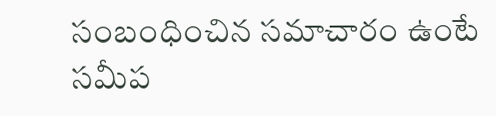సంబంధించిన సమాచారం ఉంటే సమీప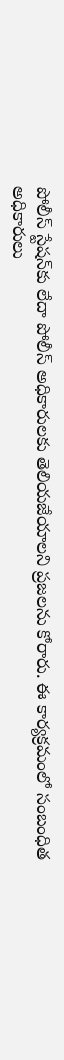పోలీస్ స్టేషన్‌కు లేదా పోలీస్ అధికారులకు తెలియజేయాలని ప్రజలను కోరారు. ఈ కార్యక్రమంలో సంబంధిత అధికారులు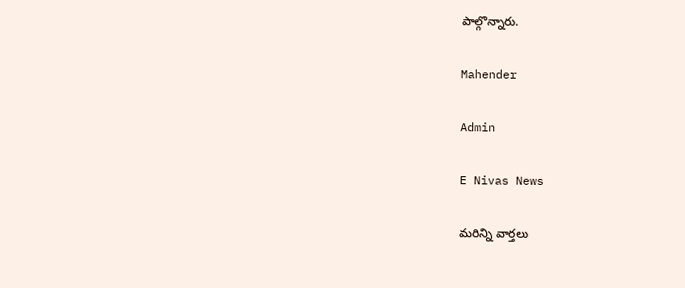పాల్గొన్నారు.

Mahender

Admin

E Nivas News

మరిన్ని వార్తలు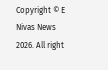Copyright © E Nivas News 2026. All right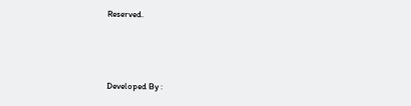Reserved.



Developed By :